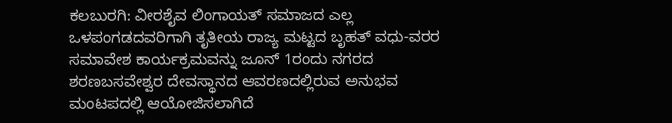ಕಲಬುರಗಿ: ವೀರಶೈವ ಲಿಂಗಾಯತ್ ಸಮಾಜದ ಎಲ್ಲ ಒಳಪಂಗಡದವರಿಗಾಗಿ ತೃತೀಯ ರಾಜ್ಯ ಮಟ್ಟದ ಬೃಹತ್ ವಧು-ವರರ ಸಮಾವೇಶ ಕಾರ್ಯಕ್ರಮವನ್ನು ಜೂನ್ 1ರಂದು ನಗರದ ಶರಣಬಸವೇಶ್ವರ ದೇವಸ್ಥಾನದ ಆವರಣದಲ್ಲಿರುವ ಅನುಭವ ಮಂಟಪದಲ್ಲಿ ಆಯೋಜಿಸಲಾಗಿದೆ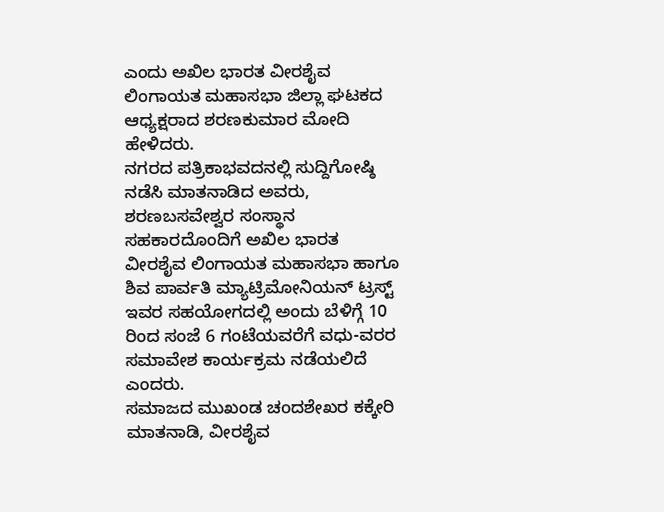ಎಂದು ಅಖಿಲ ಭಾರತ ವೀರಶೈವ ಲಿಂಗಾಯತ ಮಹಾಸಭಾ ಜಿಲ್ಲಾ ಘಟಕದ ಆಧ್ಯಕ್ಷರಾದ ಶರಣಕುಮಾರ ಮೋದಿ ಹೇಳಿದರು.
ನಗರದ ಪತ್ರಿಕಾಭವದನಲ್ಲಿ ಸುದ್ದಿಗೋಷ್ಠಿ ನಡೆಸಿ ಮಾತನಾಡಿದ ಅವರು, ಶರಣಬಸವೇಶ್ವರ ಸಂಸ್ಥಾನ ಸಹಕಾರದೊಂದಿಗೆ ಅಖಿಲ ಭಾರತ ವೀರಶೈವ ಲಿಂಗಾಯತ ಮಹಾಸಭಾ ಹಾಗೂ ಶಿವ ಪಾರ್ವತಿ ಮ್ಯಾಟ್ರಿಮೋನಿಯನ್ ಟ್ರಸ್ಟ್ ಇವರ ಸಹಯೋಗದಲ್ಲಿ ಅಂದು ಬೆಳಿಗ್ಗೆ 10 ರಿಂದ ಸಂಜೆ 6 ಗಂಟೆಯವರೆಗೆ ವಧು-ವರರ ಸಮಾವೇಶ ಕಾರ್ಯಕ್ರಮ ನಡೆಯಲಿದೆ ಎಂದರು.
ಸಮಾಜದ ಮುಖಂಡ ಚoದಶೇಖರ ಕಕ್ಕೇರಿ ಮಾತನಾಡಿ, ವೀರಶೈವ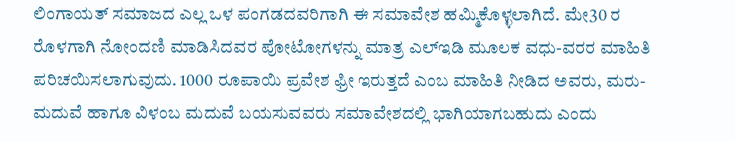ಲಿಂಗಾಯತ್ ಸಮಾಜದ ಎಲ್ಲ ಒಳ ಪಂಗಡದವರಿಗಾಗಿ ಈ ಸಮಾವೇಶ ಹಮ್ಮಿಕೊಳ್ಳಲಾಗಿದೆ. ಮೇ30 ರ ರೊಳಗಾಗಿ ನೋಂದಣಿ ಮಾಡಿಸಿದವರ ಪೋಟೋಗಳನ್ನು ಮಾತ್ರ ಎಲ್ಇಡಿ ಮೂಲಕ ವಧು-ವರರ ಮಾಹಿತಿ ಪರಿಚಯಿಸಲಾಗುವುದು. 1000 ರೂಪಾಯಿ ಪ್ರವೇಶ ಫ್ರೀ ಇರುತ್ತದೆ ಎಂಬ ಮಾಹಿತಿ ನೀಡಿದ ಅವರು, ಮರು-ಮದುವೆ ಹಾಗೂ ವಿಳಂಬ ಮದುವೆ ಬಯಸುವವರು ಸಮಾವೇಶದಲ್ಲಿ ಭಾಗಿಯಾಗಬಹುದು ಎಂದು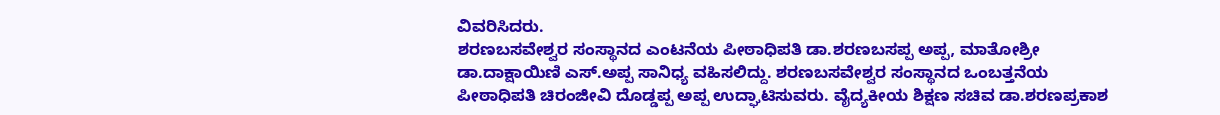ವಿವರಿಸಿದರು.
ಶರಣಬಸವೇಶ್ವರ ಸಂಸ್ಥಾನದ ಎಂಟನೆಯ ಪೀಠಾಧಿಪತಿ ಡಾ.ಶರಣಬಸಪ್ಪ ಅಪ್ಪ, ಮಾತೋಶ್ರೀ ಡಾ.ದಾಕ್ಷಾಯಿಣಿ ಎಸ್.ಅಪ್ಪ ಸಾನಿಧ್ಯ ವಹಿಸಲಿದ್ದು. ಶರಣಬಸವೇಶ್ವರ ಸಂಸ್ಥಾನದ ಒಂಬತ್ತನೆಯ ಪೀಠಾಧಿಪತಿ ಚಿರಂಜೀವಿ ದೊಡ್ಡಪ್ಪ ಅಪ್ಪ ಉದ್ಘಾಟಿಸುವರು. ವೈದ್ಯಕೀಯ ಶಿಕ್ಷಣ ಸಚಿವ ಡಾ.ಶರಣಪ್ರಕಾಶ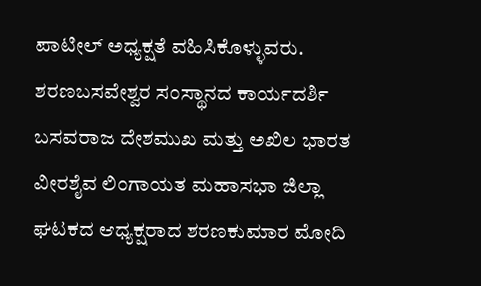ಪಾಟೀಲ್ ಅಧ್ಯಕ್ಷತೆ ವಹಿಸಿಕೊಳ್ಳುವರು. ಶರಣಬಸವೇಶ್ವರ ಸಂಸ್ಥಾನದ ಕಾರ್ಯದರ್ಶಿ ಬಸವರಾಜ ದೇಶಮುಖ ಮತ್ತು ಅಖಿಲ ಭಾರತ ವೀರಶೈವ ಲಿಂಗಾಯತ ಮಹಾಸಭಾ ಜಿಲ್ಲಾ ಘಟಕದ ಆಧ್ಯಕ್ಷರಾದ ಶರಣಕುಮಾರ ಮೋದಿ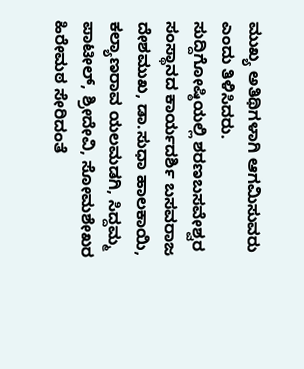ಮುಖ್ಯ ಅತಿಥಿಗಳಾಗಿ ಆಗಮಿಸುವರು ಎಂದು ತಿಳಿಸಿದರು.
ಸುದ್ದಿಗೋಷ್ಠಿಯಲ್ಲಿ ಶರಣಬಸವೇಶ್ವರ ಸಂಸ್ಥಾನದ ಕಾರ್ಯದರ್ಶಿ ಬಸವರಾಜ ದೇಶಮುಖ, ಡಾ.ಸುಧಾ ಹಾಲಕಾಯಿ, ಕಲ್ಯಾಣರಾವ ಯಲಮಡಗಿ, ಸಿದ್ದಮ್ಮ ಪಾಟೀಲ್, ಶ್ರೀದೇವಿ, ಸೋಮಶೇಖರ ಹಿರೇಮಠ ಸೇರಿದಂತೆ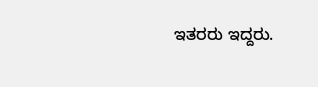ಇತರರು ಇದ್ದರು.